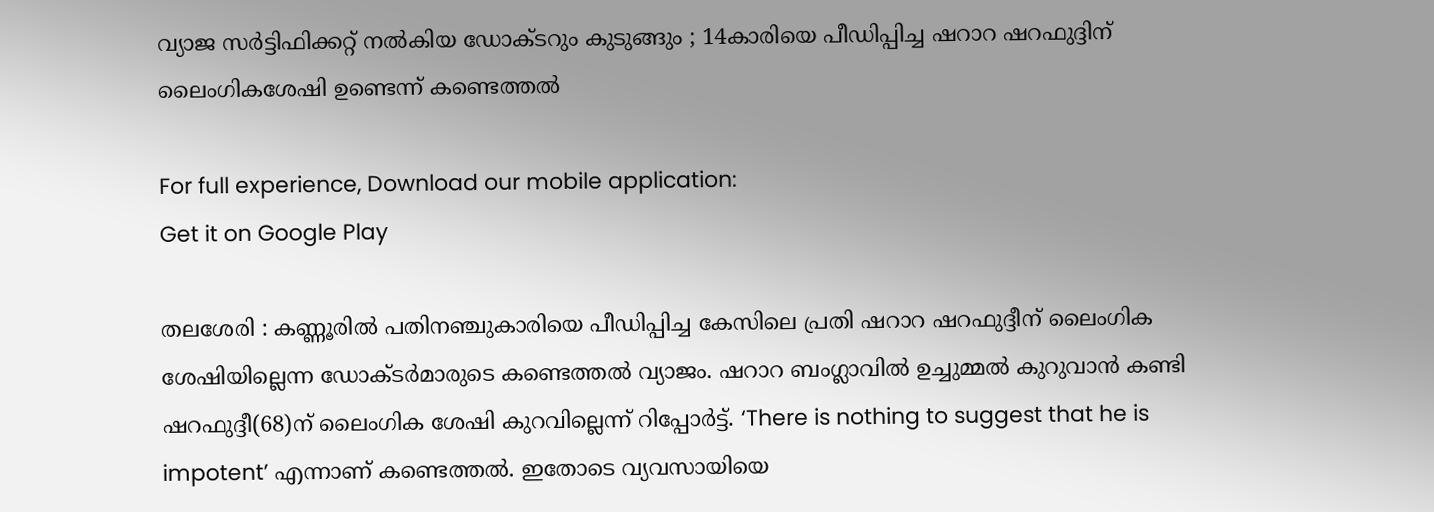വ്യാജ സര്‍ട്ടിഫിക്കറ്റ് നല്‍കിയ ഡോക്ടറും കുടുങ്ങും ; 14കാരിയെ പീഡിപ്പിച്ച ഷറാറ ഷറഫുദ്ദിന് ലൈംഗികശേഷി ഉണ്ടെന്ന് കണ്ടെത്തല്‍

For full experience, Download our mobile application:
Get it on Google Play

തലശേരി : കണ്ണൂരില്‍ പതിനഞ്ചുകാരിയെ പീഡിപ്പിച്ച കേസിലെ പ്രതി ഷറാറ ഷറഫുദ്ദീന് ലൈംഗിക ശേഷിയില്ലെന്ന ഡോക്‌ടര്‍മാരുടെ കണ്ടെത്തല്‍ വ്യാജം. ഷറാറ ബംഗ്ലാവില്‍ ഉച്ചുമ്മല്‍ കുറുവാന്‍ കണ്ടി ഷറഫുദ്ദീ(68)ന് ലൈംഗിക ശേഷി കുറവില്ലെന്ന് റിപ്പോര്‍ട്ട്. ‘There is nothing to suggest that he is impotent’ എന്നാണ് കണ്ടെത്തല്‍. ഇതോടെ വ്യവസായിയെ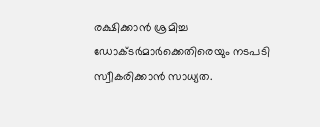രക്ഷിക്കാന്‍ ശ്രമിച്ച ഡോക്‌ടര്‍മാര്‍ക്കെതിരെയും നടപടി സ്വീകരിക്കാന്‍ സാധ്യത.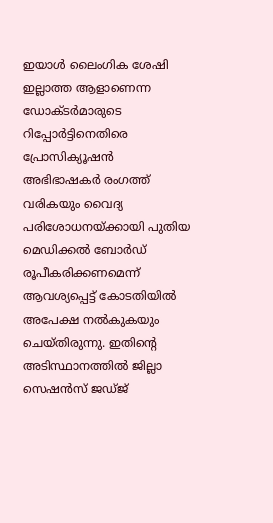ഇയാള്‍ ലൈംഗിക ശേഷി ഇല്ലാത്ത ആളാണെന്ന ഡോക്‌ടര്‍മാരുടെ റിപ്പോര്‍ട്ടിനെതിരെ പ്രോസിക്യൂഷന്‍ അഭിഭാഷകര്‍ രംഗത്ത് വരികയും വൈദ്യ പരിശോധനയ്‌ക്കായി പുതിയ മെഡിക്കല്‍ ബോര്‍ഡ് രൂപീകരിക്കണമെന്ന് ആവശ്യപ്പെട്ട് കോടതിയില്‍ അപേക്ഷ നല്‍കുകയും ചെയ്തിരുന്നു. ഇതിന്റെ അടിസ്ഥാനത്തില്‍ ജില്ലാ സെഷന്‍സ് ജഡ്ജ്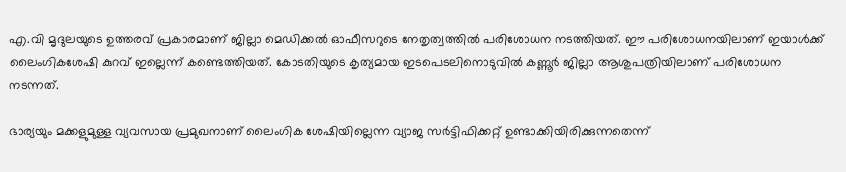എ.വി മൃദുലയുടെ ഉത്തരവ് പ്രകാരമാണ് ജില്ലാ മെഡിക്കല്‍ ഓഫീസറുടെ നേതൃത്വത്തില്‍ പരിശോധന നടത്തിയത്. ഈ പരിശോധനയിലാണ് ഇയാള്‍ക്ക് ലൈംഗികശേഷി കുറവ് ഇല്ലെന്ന് കണ്ടെത്തിയത്. കോടതിയുടെ കൃത്യമായ ഇടപെടലിനൊടുവില്‍ കണ്ണൂര്‍ ജില്ലാ ആശുപത്രിയിലാണ് പരിശോധന നടന്നത്.

ഭാര്യയും മക്കളുമുള്ള വ്യവസായ പ്രമുഖനാണ് ലൈംഗിക ശേഷിയില്ലെന്ന വ്യാജ സര്‍ട്ടിഫിക്കറ്റ് ഉണ്ടാക്കിയിരിക്കുന്നതെന്ന്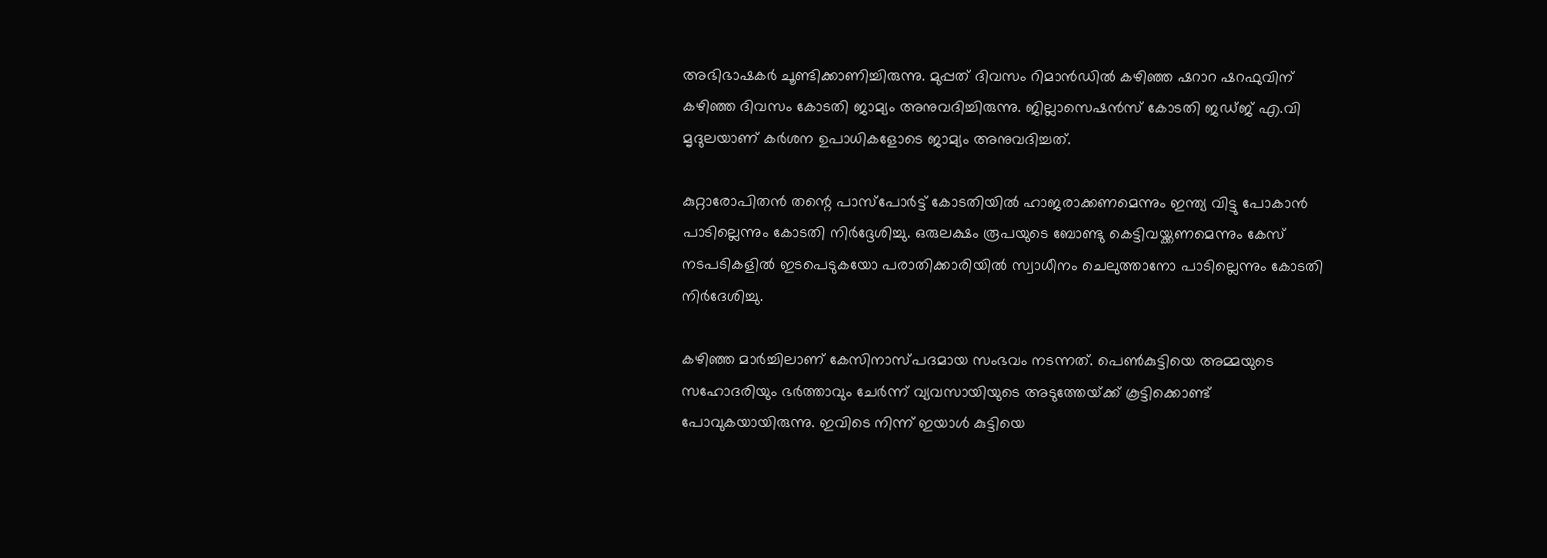അഭിഭാഷകര്‍ ചൂണ്ടിക്കാണിച്ചിരുന്നു. മുപ്പത് ദിവസം റിമാന്‍ഡില്‍ കഴിഞ്ഞ ഷറാറ ഷറഫുവിന് കഴിഞ്ഞ ദിവസം കോടതി ജാമ്യം അനുവദിച്ചിരുന്നു. ജില്ലാസെഷന്‍സ് കോടതി ജഡ്ജ് എ.വി മൃദുലയാണ് കര്‍ശന ഉപാധികളോടെ ജാമ്യം അനുവദിച്ചത്.

കുറ്റാരോപിതന്‍ തന്റെ പാസ്‌പോര്‍ട്ട് കോടതിയില്‍ ഹാജരാക്കണമെന്നും ഇന്ത്യ വിട്ടു പോകാന്‍ പാടില്ലെന്നും കോടതി നിര്‍ദ്ദേശിച്ചു. ഒരുലക്ഷം രൂപയുടെ ബോണ്ടു കെട്ടിവയ്ക്കണമെന്നും കേസ് നടപടികളില്‍ ഇടപെടുകയോ പരാതിക്കാരിയില്‍ സ്വാധീനം ചെലുത്താനോ പാടില്ലെന്നും കോടതി നിര്‍ദേശിച്ചു.

കഴിഞ്ഞ മാര്‍ച്ചിലാണ് കേസിനാസ്പദമായ സംഭവം നടന്നത്. പെണ്‍കുട്ടിയെ അമ്മയുടെ സഹോദരിയും ഭര്‍ത്താവും ചേര്‍ന്ന് വ്യവസായിയുടെ അടുത്തേയ്‌ക്ക് കൂട്ടിക്കൊണ്ട് പോവുകയായിരുന്നു. ഇവിടെ നിന്ന് ഇയാള്‍ കുട്ടിയെ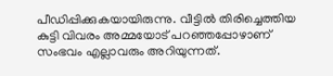പീഡിപ്പിക്കുകയായിരുന്നു. വീട്ടില്‍ തിരിച്ചെത്തിയ കുട്ടി വിവരം അമ്മയോട്‌ പറഞ്ഞപ്പോഴാണ് സംഭവം എല്ലാവരും അറിയുന്നത്.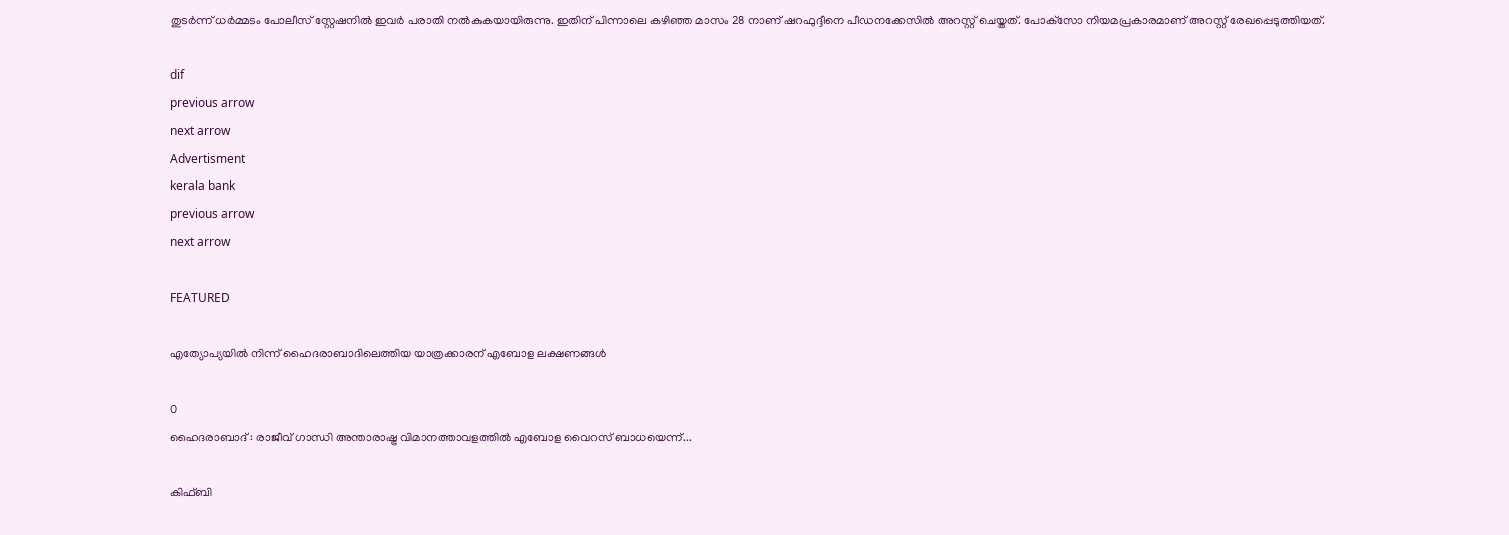തുടര്‍ന്ന് ധര്‍മ്മടം പോലീസ് സ്റ്റേഷനില്‍ ഇവര്‍ പരാതി നല്‍കുകയായിരുന്നു. ഇതിന് പിന്നാലെ കഴിഞ്ഞ മാസം 28 നാണ് ഷറഫുദ്ദീനെ പീഡനക്കേസില്‍ അറസ്റ്റ് ചെയ്തത്. പോക്‌സോ നിയമപ്രകാരമാണ് അറസ്റ്റ് രേഖപ്പെടുത്തിയത്.

dif
previous arrow
next arrow
Advertisment
kerala bank
previous arrow
next arrow

FEATURED

എത്യോപ്യയിൽ നിന്ന് ഹൈദരാബാദിലെത്തിയ യാത്രക്കാരന് എബോള ലക്ഷണങ്ങൾ

0
ഹൈദരാബാദ് : രാജീവ് ഗാന്ധി അന്താരാഷ്ട്ര വിമാനത്താവളത്തിൽ എബോള വൈറസ് ബാധയെന്ന്...

കിഫ്ബി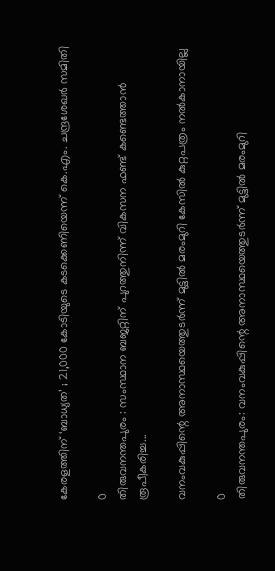കേരളത്തിന് ‘ബാധ്യത’ ; 21,000 കോടിയുടെ കടക്കെണിയെന്ന് കെ.എം. ചന്ദ്രശേഖർ സമിതി

0
തിരുവനന്തപുരം : സംസ്ഥാന ബജറ്റിന് പുറത്തുനിന്ന് വികസന ഫണ്ട് കണ്ടെത്താൻ രൂപീകരിച്ച...

വനംവകുപ്പിന്റെ അനാസ്ഥയെത്തുടര്‍ന്ന് മുട്ടില്‍ മരംമുറി കേസില്‍ കുറ്റപത്രം നല്‍കാനായില്ല

0
തിരുവനന്തപുരം: വനംവകുപ്പിന്റെ അനാസ്ഥയെത്തുടര്‍ന്ന് മുട്ടില്‍ മരംമുറി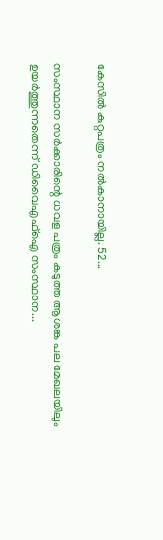കേസില്‍ കുറ്റപത്രം നല്‍കാനായില്ല. 52...

സംസ്ഥാന സർക്കാരിന്റെ ധവള പത്രം കടുത്ത ആശങ്ക പല മേഖലയിലും ഉയർത്തുന്നതെന്ന് ഡിവൈഎഫ്ഐ സംസ്ഥാന...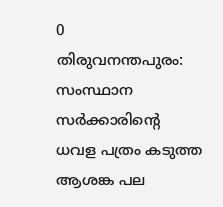0
തിരുവനന്തപുരം: സംസ്ഥാന സർക്കാരിന്റെ ധവള പത്രം കടുത്ത ആശങ്ക പല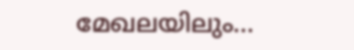മേഖലയിലും...